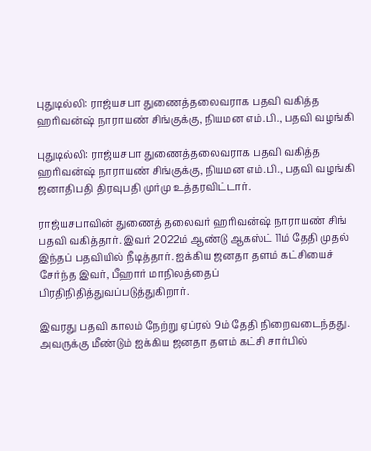புதுடில்லி: ராஜ்யசபா துணைத்தலைவராக பதவி வகித்த ஹரிவன்ஷ் நாராயண் சிங்குக்கு, நியமன எம்.பி., பதவி வழங்கி

புதுடில்லி: ராஜ்யசபா துணைத்தலைவராக பதவி வகித்த ஹரிவன்ஷ் நாராயண் சிங்குக்கு, நியமன எம்.பி., பதவி வழங்கி ஜனாதிபதி திரவுபதி முர்மு உத்தரவிட்டார்.

ராஜ்யசபாவின் துணைத் தலைவர் ஹரிவன்ஷ் நாராயண் சிங் பதவி வகித்தார். இவர் 2022ம் ஆண்டு ஆகஸ்ட் 11ம் தேதி முதல் இந்தப் பதவியில் நீடித்தார். ஐக்கிய ஜனதா தளம் கட்சியைச் சேர்ந்த இவர், பீஹார் மாநிலத்தைப் பிரதிநிதித்துவப்படுத்துகிறார்.

இவரது பதவி காலம் நேற்று ஏப்ரல் 9ம் தேதி நிறைவடைந்தது. அவருக்கு மீண்டும் ஐக்கிய ஜனதா தளம் கட்சி சார்பில்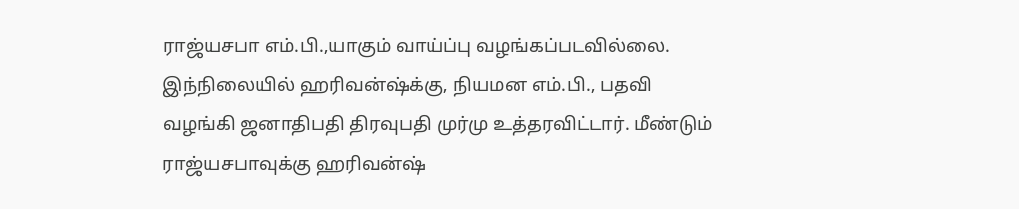ராஜ்யசபா எம்.பி.,யாகும் வாய்ப்பு வழங்கப்படவில்லை. இந்நிலையில் ஹரிவன்ஷ்க்கு, நியமன எம்.பி., பதவி வழங்கி ஜனாதிபதி திரவுபதி முர்மு உத்தரவிட்டார். மீண்டும் ராஜ்யசபாவுக்கு ஹரிவன்ஷ்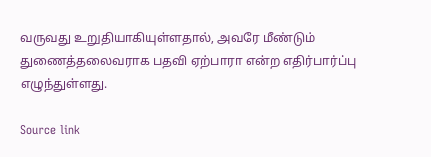வருவது உறுதியாகியுள்ளதால், அவரே மீண்டும் துணைத்தலைவராக பதவி ஏற்பாரா என்ற எதிர்பார்ப்பு எழுந்துள்ளது.

Source link